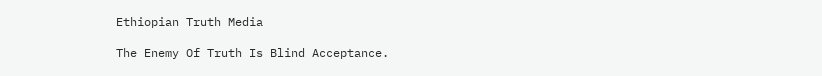Ethiopian Truth Media

The Enemy Of Truth Is Blind Acceptance.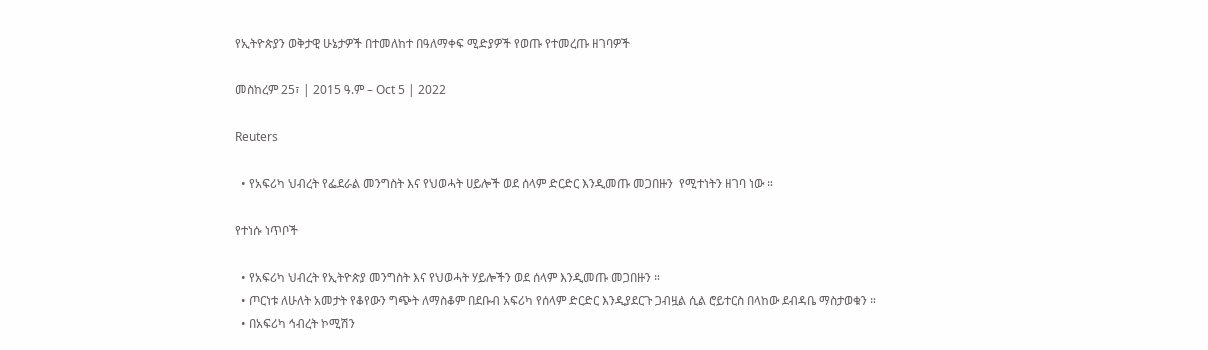የኢትዮጵያን ወቅታዊ ሁኔታዎች በተመለከተ በዓለማቀፍ ሚድያዎች የወጡ የተመረጡ ዘገባዎች

መስከረም 25፣ | 2015 ዓ.ም – Oct 5 | 2022

Reuters

  • የአፍሪካ ህብረት የፌደራል መንግስት እና የህወሓት ሀይሎች ወደ ሰላም ድርድር እንዲመጡ መጋበዙን  የሚተነትን ዘገባ ነው ።

የተነሱ ነጥቦች

  • የአፍሪካ ህብረት የኢትዮጵያ መንግስት እና የህወሓት ሃይሎችን ወደ ሰላም እንዲመጡ መጋበዙን ።
  • ጦርነቱ ለሁለት አመታት የቆየውን ግጭት ለማስቆም በደቡብ አፍሪካ የሰላም ድርድር እንዲያደርጉ ጋብዟል ሲል ሮይተርስ በላከው ደብዳቤ ማስታወቁን ።
  • በአፍሪካ ኅብረት ኮሚሽን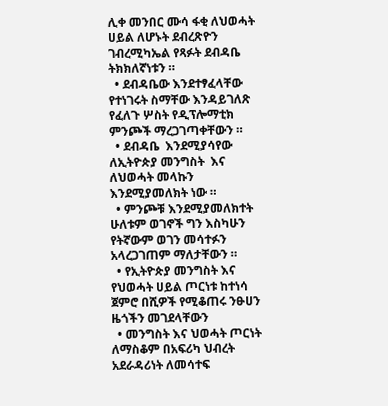ሊቀ መንበር ሙሳ ፋቂ ለህወሓት ሀይል ለሆኑት ደብረጽዮን ገብረሚካኤል የጻፉት ደብዳቤ  ትክክለኛነቱን ።
  • ደብዳቤው እንደተፃፈላቸው የተነገሩት ስማቸው እንዳይገለጽ የፈለጉ ሦስት የዲፕሎማቲክ ምንጮች ማረጋገጣቀቸውን ።
  • ደብዳቤ  እንደሚያሳየው ለኢትዮጵያ መንግስት  እና ለህወሓት መላኩን እንደሚያመለክት ነው ።
  • ምንጮቹ እንደሚያመለክተት ሁለቱም ወገኖች ግን እስካሁን የትኛውም ወገን መሳተፉን አላረጋገጠም ማለታቸውን ።
  • የኢትዮጵያ መንግስት እና የህወሓት ሀይል ጦርነቱ ከተነሳ ጀምሮ በሺዎች የሚቆጠሩ ንፁሀን ዜጎችን መገደላቸውን
  • መንግስት እና ህወሓት ጦርነት ለማስቆም በአፍሪካ ህብረት አደራዳሪነት ለመሳተፍ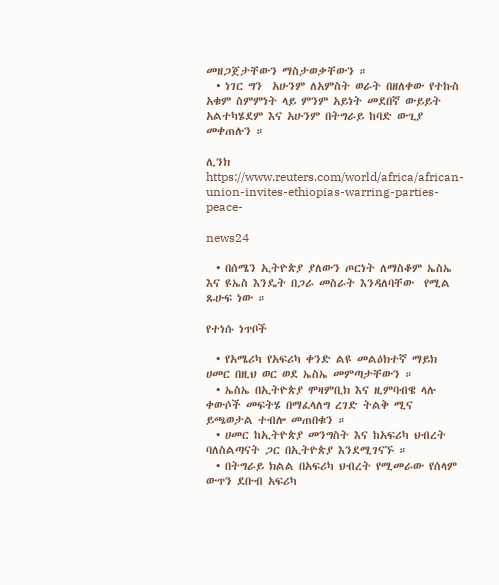መዘጋጀታቸውን ማስታወቃቸውን ።
  • ነገር ግን  አሁንም ለአምስት ወራት በዘለቀው የተኩስ አቁም ስምምነት ላይ ምንም አይነት መደበኛ ውይይት አልተካሄደም እና አሁንም በትግራይ ከባድ ውጊያ  መቀጠሉን ።

ሊንክ   https://www.reuters.com/world/africa/african-union-invites-ethiopias-warring-parties-peace-

news24

  • በሰሜን ኢትዮጵያ ያለውን ጦርነት ለማስቆም ኤስኤ እና ዩኤስ እንዴት በጋራ መስራት እንዳለባቸው  የሚል ጹሁፍ ነው ።

የተነሱ ነጥቦች

  • የአሜሪካ የአፍሪካ ቀንድ ልዩ መልዕክተኛ ማይክ ሀመር በዚህ ወር ወደ ኤስኤ መምጣታቸውን ።
  • ኤስኤ በኢትዮጵያ ሞዛምቢክ እና ዚምባብዌ ላሉ ቀውሶች መፍትሄ በማፈላለግ ረገድ ትልቅ ሚና ይጫወታል ተብሎ መጠበቁን ።
  • ሀመር ከኢትዮጵያ መንግስት እና ከአፍሪካ ህብረት ባለስልጣናት ጋር በኢትዮጵያ እንደሚገናኙ ።
  • በትግራይ ክልል በአፍሪካ ህብረት የሚመራው የሰላም ውጥን ደቡብ አፍሪካ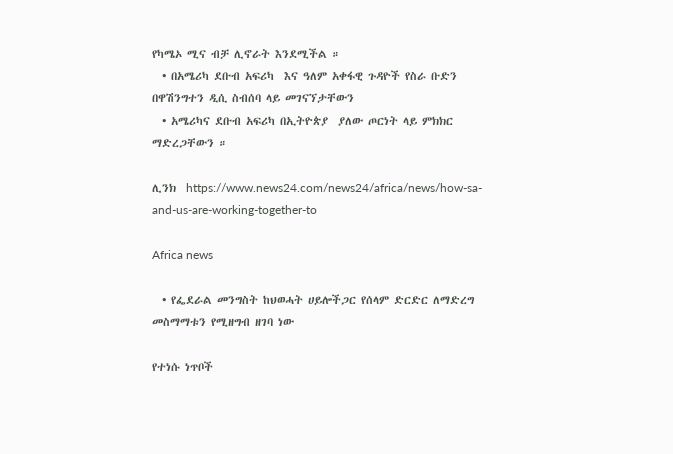የካሜኦ ሚና ብቻ ሊኖራት እንደሚችል ።
  • በአሜሪካ ደቡብ አፍሪካ  እና ዓለም አቀፋዊ ጉዳዮች የስራ ቡድን በዋሽንግተን ዲሲ ስብሰባ ላይ መገናኘታቸውን
  • አሜሪካና ደቡብ አፍሪካ በኢትዮጵያ  ያለው ጦርነት ላይ ምክክር ማድረጋቸውን ።

ሊንክ  https://www.news24.com/news24/africa/news/how-sa-and-us-are-working-together-to

Africa news

  • የፌደራል መንግስት ከህወሓት ሀይሎችጋር የሰላም ድርድር ለማድረግ መስማማቱን የሚዘግብ ዘገባ ነው

የተነሱ ነጥቦች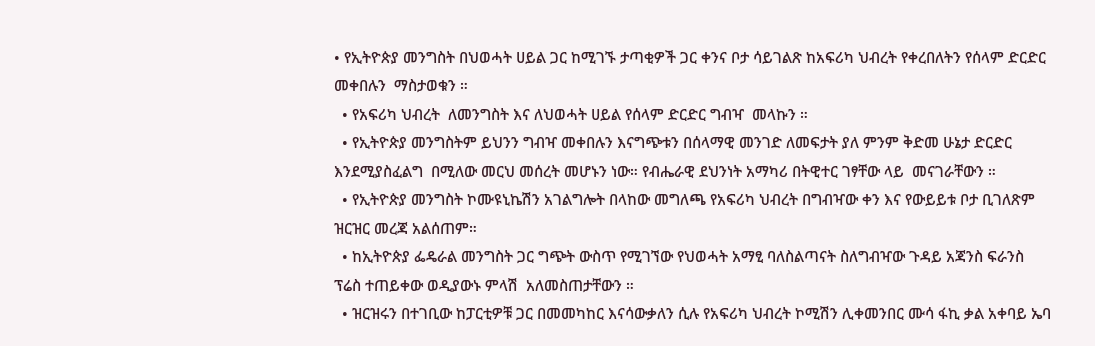• የኢትዮጵያ መንግስት በህወሓት ሀይል ጋር ከሚገኙ ታጣቂዎች ጋር ቀንና ቦታ ሳይገልጽ ከአፍሪካ ህብረት የቀረበለትን የሰላም ድርድር መቀበሉን  ማስታወቁን ።
  • የአፍሪካ ህብረት  ለመንግስት እና ለህወሓት ሀይል የሰላም ድርድር ግብዣ  መላኩን ።
  • የኢትዮጵያ መንግስትም ይህንን ግብዣ መቀበሉን እናግጭቱን በሰላማዊ መንገድ ለመፍታት ያለ ምንም ቅድመ ሁኔታ ድርድር እንደሚያስፈልግ  በሚለው መርህ መሰረት መሆኑን ነው። የብሔራዊ ደህንነት አማካሪ በትዊተር ገፃቸው ላይ  መናገራቸውን ።
  • የኢትዮጵያ መንግስት ኮሙዩኒኬሽን አገልግሎት በላከው መግለጫ የአፍሪካ ህብረት በግብዣው ቀን እና የውይይቱ ቦታ ቢገለጽም ዝርዝር መረጃ አልሰጠም።
  • ከኢትዮጵያ ፌዴራል መንግስት ጋር ግጭት ውስጥ የሚገኘው የህወሓት አማፂ ባለስልጣናት ስለግብዣው ጉዳይ አጃንስ ፍራንስ ፕሬስ ተጠይቀው ወዲያውኑ ምላሽ  አለመስጠታቸውን ።
  • ዝርዝሩን በተገቢው ከፓርቲዎቹ ጋር በመመካከር እናሳውቃለን ሲሉ የአፍሪካ ህብረት ኮሚሽን ሊቀመንበር ሙሳ ፋኪ ቃል አቀባይ ኤባ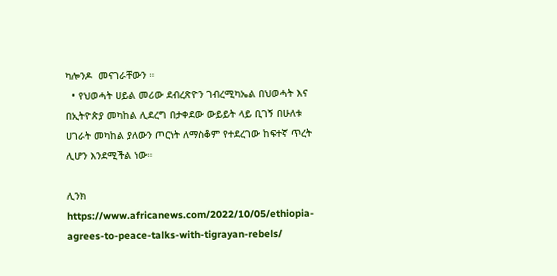ካሎንዶ  መናገራቸውን ።
  • የህወሓት ሀይል መሪው ደብረጽዮን ገብረሚካኤል በህወሓት እና በኢትዮጵያ መካከል ሊደረግ በታቀደው ውይይት ላይ ቢገኝ በሁለቱ ሀገራት መካከል ያለውን ጦርነት ለማስቆም የተደረገው ከፍተኛ ጥረት  ሊሆን እንደሚችል ነው።

ሊንክ  https://www.africanews.com/2022/10/05/ethiopia-agrees-to-peace-talks-with-tigrayan-rebels/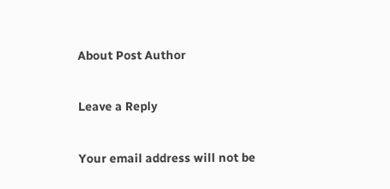About Post Author

Leave a Reply

Your email address will not be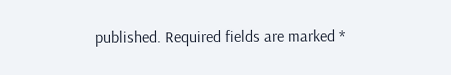published. Required fields are marked *